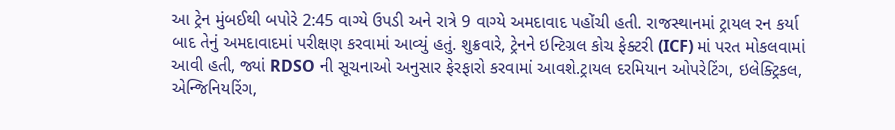આ ટ્રેન મુંબઈથી બપોરે 2:45 વાગ્યે ઉપડી અને રાત્રે 9 વાગ્યે અમદાવાદ પહોંચી હતી. રાજસ્થાનમાં ટ્રાયલ રન કર્યા બાદ તેનું અમદાવાદમાં પરીક્ષણ કરવામાં આવ્યું હતું. શુક્રવારે, ટ્રેનને ઇન્ટિગ્રલ કોચ ફેક્ટરી (ICF) માં પરત મોકલવામાં આવી હતી, જ્યાં RDSO ની સૂચનાઓ અનુસાર ફેરફારો કરવામાં આવશે.ટ્રાયલ દરમિયાન ઓપરેટિંગ, ઇલેક્ટ્રિકલ, એન્જિનિયરિંગ,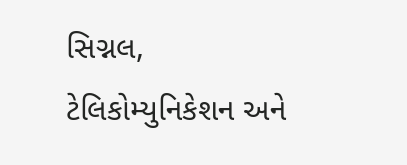સિગ્નલ, ટેલિકોમ્યુનિકેશન અને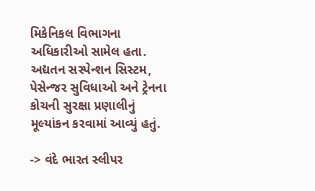મિકેનિકલ વિભાગના અધિકારીઓ સામેલ હતા. અદ્યતન સસ્પેન્શન સિસ્ટમ, પેસેન્જર સુવિધાઓ અને ટ્રેનના કોચની સુરક્ષા પ્રણાલીનું મૂલ્યાંકન કરવામાં આવ્યું હતું.

-> વંદે ભારત સ્લીપર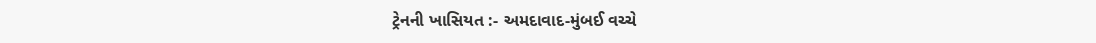ટ્રેનની ખાસિયત :- અમદાવાદ-મુંબઈ વચ્ચે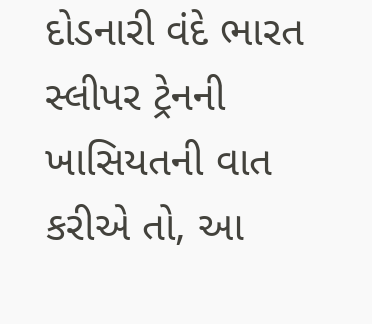દોડનારી વંદે ભારત સ્લીપર ટ્રેનની ખાસિયતની વાત કરીએ તો, આ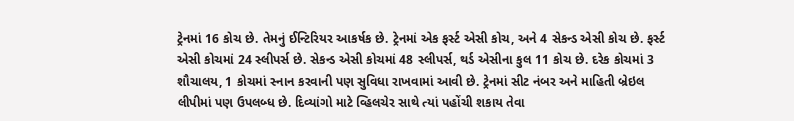ટ્રેનમાં 16 કોચ છે. તેમનું ઈન્ટિરિયર આકર્ષક છે. ટ્રેનમાં એક ફર્સ્ટ એસી કોચ, અને 4 સેકન્ડ એસી કોચ છે. ફર્સ્ટ એસી કોચમાં 24 સ્લીપર્સ છે. સેકન્ડ એસી કોચમાં 48 સ્લીપર્સ, થર્ડ એસીના કુલ 11 કોચ છે. દરેક કોચમાં 3 શૌચાલય, 1 કોચમાં સ્નાન કરવાની પણ સુવિધા રાખવામાં આવી છે. ટ્રેનમાં સીટ નંબર અને માહિતી બ્રેઇલ લીપીમાં પણ ઉપલબ્ધ છે. દિવ્યાંગો માટે વ્હિલચેર સાથે ત્યાં પહોંચી શકાય તેવા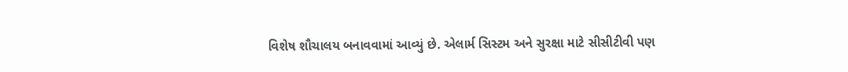વિશેષ શૌચાલય બનાવવામાં આવ્યું છે. એલાર્મ સિસ્ટમ અને સુરક્ષા માટે સીસીટીવી પણ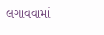લગાવવામાં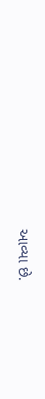આવ્યા છે.